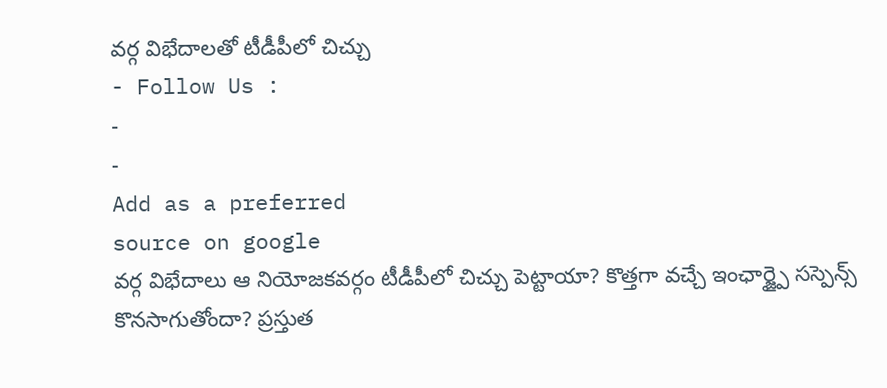వర్గ విభేదాలతో టీడీపీలో చిచ్చు
- Follow Us :
-
-
Add as a preferred
source on google
వర్గ విభేదాలు ఆ నియోజకవర్గం టీడీపీలో చిచ్చు పెట్టాయా? కొత్తగా వచ్చే ఇంఛార్జ్పై సస్పెన్స్ కొనసాగుతోందా? ప్రస్తుత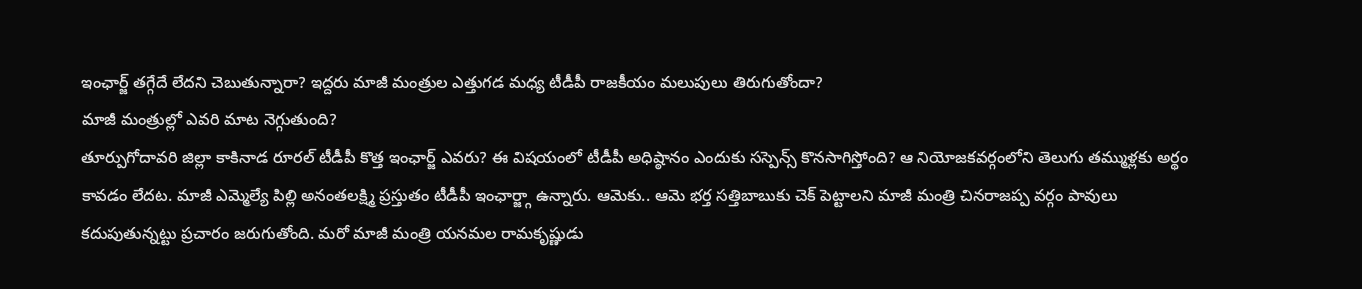ఇంఛార్జ్ తగ్గేదే లేదని చెబుతున్నారా? ఇద్దరు మాజీ మంత్రుల ఎత్తుగడ మధ్య టీడీపీ రాజకీయం మలుపులు తిరుగుతోందా?
మాజీ మంత్రుల్లో ఎవరి మాట నెగ్గుతుంది?
తూర్పుగోదావరి జిల్లా కాకినాడ రూరల్ టీడీపీ కొత్త ఇంఛార్జ్ ఎవరు? ఈ విషయంలో టీడీపీ అధిష్ఠానం ఎందుకు సస్పెన్స్ కొనసాగిస్తోంది? ఆ నియోజకవర్గంలోని తెలుగు తమ్ముళ్లకు అర్థం కావడం లేదట. మాజీ ఎమ్మెల్యే పిల్లి అనంతలక్ష్మి ప్రస్తుతం టీడీపీ ఇంఛార్జ్గా ఉన్నారు. ఆమెకు.. ఆమె భర్త సత్తిబాబుకు చెక్ పెట్టాలని మాజీ మంత్రి చినరాజప్ప వర్గం పావులు కదుపుతున్నట్టు ప్రచారం జరుగుతోంది. మరో మాజీ మంత్రి యనమల రామకృష్ణుడు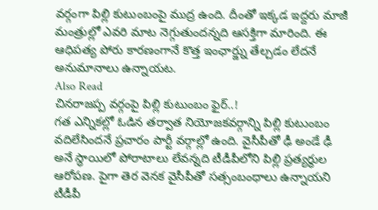వర్గంగా పిల్లి కుటుంబంపై ముద్ర ఉంది. దీంతో ఇక్కడ ఇద్దరు మాజీ మంత్రుల్లో ఎవరి మాట నెగ్గుతుందన్నది ఆసక్తిగా మారింది. ఈ ఆధిపత్య పోరు కారణంగానే కొత్త ఇంఛార్జ్ను తేల్చడం లేదనే అనుమానాలు ఉన్నాయట.
Also Read
చినరాజప్ప వర్గంపై పిల్లి కుటుంబం ఫైర్..!
గత ఎన్నికల్లో ఓడిన తర్వాత నియోజకవర్గాన్ని పిల్లి కుటుంబం వదిలేసిందనే ప్రచారం పార్టీ వర్గాల్లో ఉంది. వైసీపీతో ఢీ అండే ఢీ అనే స్థాయిలో పోరాటాలు లేవన్నది టీడీపీలోని పిల్లి ప్రత్యర్థుల ఆరోపణ. పైగా తెర వెనక వైసీపీతో సత్సంబంధాలు ఉన్నాయని టీడీపీ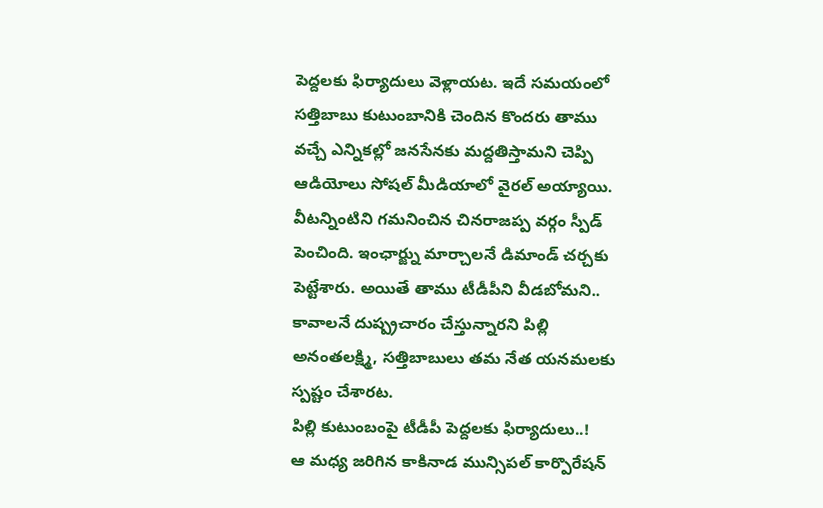పెద్దలకు ఫిర్యాదులు వెళ్లాయట. ఇదే సమయంలో సత్తిబాబు కుటుంబానికి చెందిన కొందరు తాము వచ్చే ఎన్నికల్లో జనసేనకు మద్దతిస్తామని చెప్పి ఆడియోలు సోషల్ మీడియాలో వైరల్ అయ్యాయి. వీటన్నింటిని గమనించిన చినరాజప్ప వర్గం స్పీడ్ పెంచింది. ఇంఛార్జ్ను మార్చాలనే డిమాండ్ చర్చకు పెట్టేశారు. అయితే తాము టీడీపీని వీడబోమని.. కావాలనే దుష్ప్రచారం చేస్తున్నారని పిల్లి అనంతలక్ష్మి, సత్తిబాబులు తమ నేత యనమలకు స్పష్టం చేశారట.
పిల్లి కుటుంబంపై టీడీపీ పెద్దలకు ఫిర్యాదులు..!
ఆ మధ్య జరిగిన కాకినాడ మున్సిపల్ కార్పొరేషన్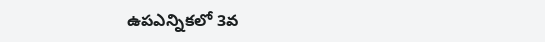ఉపఎన్నికలో 3వ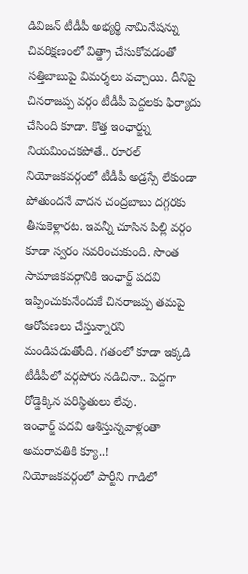డివిజన్ టీడీపీ అభ్యర్థి నామినేషన్ను చివరిక్షణంలో విత్డ్రా చేసుకోవడంతో సత్తిబాబుపై విమర్శలు వచ్చాయి. దీనిపై చినరాజప్ప వర్గం టీడీపీ పెద్దలకు ఫిర్యాదు చేసింది కూడా. కొత్త ఇంఛార్జ్ను నియమించకపోతే.. రూరల్ నియోజకవర్గంలో టీడీపీ అడ్రస్సే లేకుండా పోతుందనే వాదన చంద్రబాబు దగ్గరకు తీసుకెళ్లారట. ఇవన్నీ చూసిన పిల్లి వర్గం కూడా స్వరం సవరించుకుంది. సొంత సామాజికవర్గానికి ఇంఛార్జ్ పదవి ఇప్పించుకునేందుకే చినరాజప్ప తమపై ఆరోపణలు చేస్తున్నారని మండిపడుతోంది. గతంలో కూడా ఇక్కడి టీడీపీలో వర్గపోరు నడిచినా.. పెద్దగా రోడ్డెక్కిన పరిస్థితులు లేవు.
ఇంఛార్జ్ పదవి ఆశిస్తున్నవాళ్లంతా అమరావతికి క్యూ..!
నియోజకవర్గంలో పార్టీని గాడిలో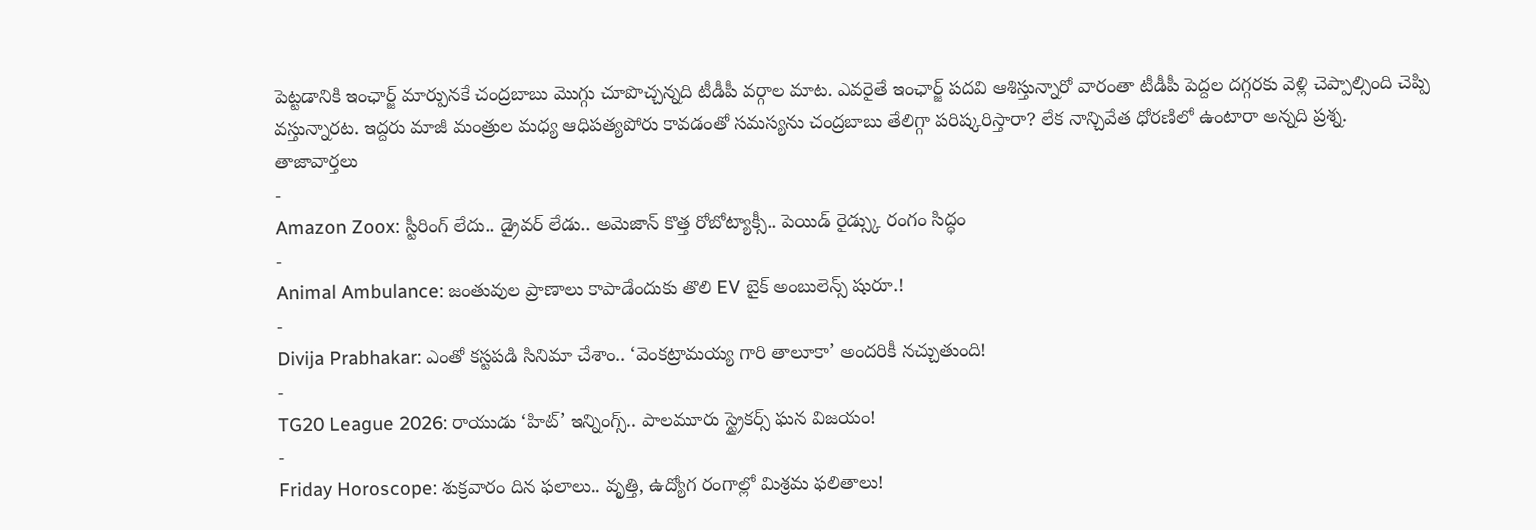పెట్టడానికి ఇంఛార్జ్ మార్పునకే చంద్రబాబు మొగ్గు చూపొచ్చన్నది టీడీపీ వర్గాల మాట. ఎవరైతే ఇంఛార్జ్ పదవి ఆశిస్తున్నారో వారంతా టీడీపీ పెద్దల దగ్గరకు వెళ్లి చెప్పాల్సింది చెప్పి వస్తున్నారట. ఇద్దరు మాజీ మంత్రుల మధ్య ఆధిపత్యపోరు కావడంతో సమస్యను చంద్రబాబు తేలిగ్గా పరిష్కరిస్తారా? లేక నాన్చివేత ధోరణిలో ఉంటారా అన్నది ప్రశ్న.
తాజావార్తలు
-
Amazon Zoox: స్టీరింగ్ లేదు.. డ్రైవర్ లేడు.. అమెజాన్ కొత్త రోబోట్యాక్సీ.. పెయిడ్ రైడ్స్కు రంగం సిద్ధం
-
Animal Ambulance: జంతువుల ప్రాణాలు కాపాడేందుకు తొలి EV బైక్ అంబులెన్స్ షురూ.!
-
Divija Prabhakar: ఎంతో కస్టపడి సినిమా చేశాం.. ‘వెంకట్రామయ్య గారి తాలూకా’ అందరికీ నచ్చుతుంది!
-
TG20 League 2026: రాయుడు ‘హిట్’ ఇన్నింగ్స్.. పాలమూరు స్ట్రైకర్స్ ఘన విజయం!
-
Friday Horoscope: శుక్రవారం దిన ఫలాలు.. వృత్తి, ఉద్యోగ రంగాల్లో మిశ్రమ ఫలితాలు!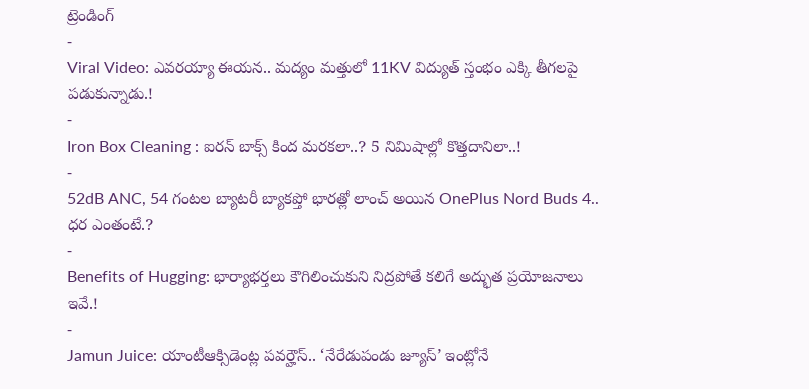ట్రెండింగ్
-
Viral Video: ఎవరయ్యా ఈయన.. మద్యం మత్తులో 11KV విద్యుత్ స్తంభం ఎక్కి తీగలపై పడుకున్నాడు.!
-
Iron Box Cleaning : ఐరన్ బాక్స్ కింద మరకలా..? 5 నిమిషాల్లో కొత్తదానిలా..!
-
52dB ANC, 54 గంటల బ్యాటరీ బ్యాకప్తో భారత్లో లాంచ్ అయిన OnePlus Nord Buds 4.. ధర ఎంతంటే.?
-
Benefits of Hugging: భార్యాభర్తలు కౌగిలించుకుని నిద్రపోతే కలిగే అద్భుత ప్రయోజనాలు ఇవే.!
-
Jamun Juice: యాంటీఆక్సిడెంట్ల పవర్హౌస్.. ‘నేరేడుపండు జ్యూస్’ ఇంట్లోనే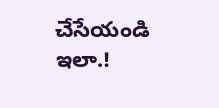చేసేయండి ఇలా.!